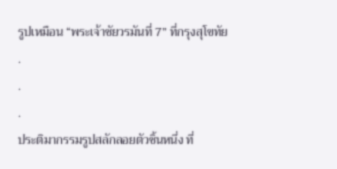รูปเหมือน “พระเจ้าชัยวรมันที่ 7” ที่กรุงสุโขทัย
.
.
.
ประติมากรรมรูปสลักลอยตัวชิ้นหนึ่ง ที่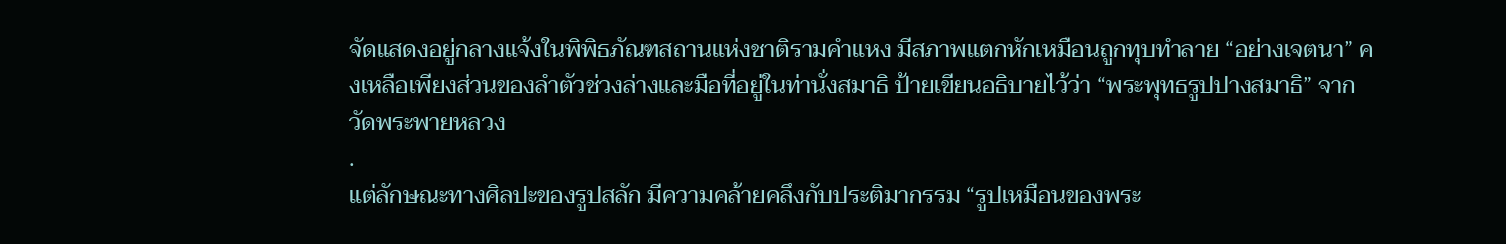จัดแสดงอยู่กลางแจ้งในพิพิธภัณฑสถานแห่งชาติรามคำแหง มีสภาพแตกหักเหมือนถูกทุบทำลาย “อย่างเจตนา” คงเหลือเพียงส่วนของลำตัวช่วงล่างและมือที่อยู่ในท่านั่งสมาธิ ป้ายเขียนอธิบายไว้ว่า “พระพุทธรูปปางสมาธิ” จากวัดพระพายหลวง
.
แต่ลักษณะทางศิลปะของรูปสลัก มีความคล้ายคลึงกับประติมากรรม “รูปเหมือนของพระ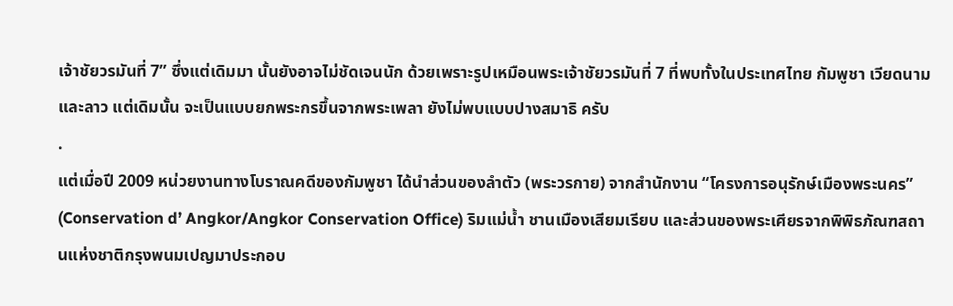เจ้าชัยวรมันที่ 7” ซึ่งแต่เดิมมา นั้นยังอาจไม่ชัดเจนนัก ด้วยเพราะรูปเหมือนพระเจ้าชัยวรมันที่ 7 ที่พบทั้งในประเทศไทย กัมพูชา เวียดนามและลาว แต่เดิมนั้น จะเป็นแบบยกพระกรขึ้นจากพระเพลา ยังไม่พบแบบปางสมาธิ ครับ
.
แต่เมื่อปี 2009 หน่วยงานทางโบราณคดีของกัมพูชา ได้นำส่วนของลำตัว (พระวรกาย) จากสำนักงาน “โครงการอนุรักษ์เมืองพระนคร” (Conservation d’ Angkor/Angkor Conservation Office) ริมแม่น้ำ ชานเมืองเสียมเรียบ และส่วนของพระเศียรจากพิพิธภัณฑสถานแห่งชาติกรุงพนมเปญมาประกอบ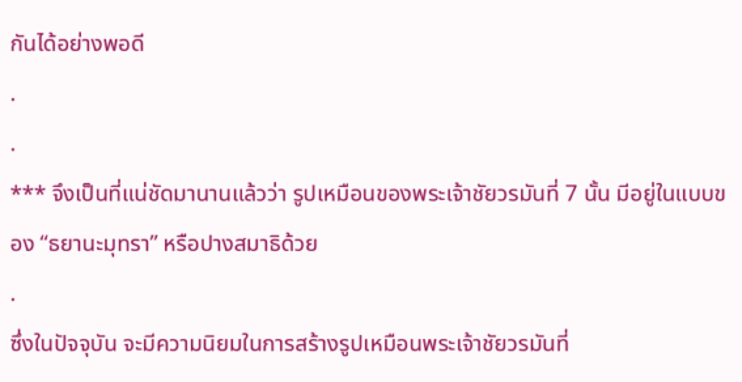กันได้อย่างพอดี
.
.
*** จึงเป็นที่แน่ชัดมานานแล้วว่า รูปเหมือนของพระเจ้าชัยวรมันที่ 7 นั้น มีอยู่ในแบบของ “ธยานะมุทรา” หรือปางสมาธิด้วย
.
ซึ่งในปัจจุบัน จะมีความนิยมในการสร้างรูปเหมือนพระเจ้าชัยวรมันที่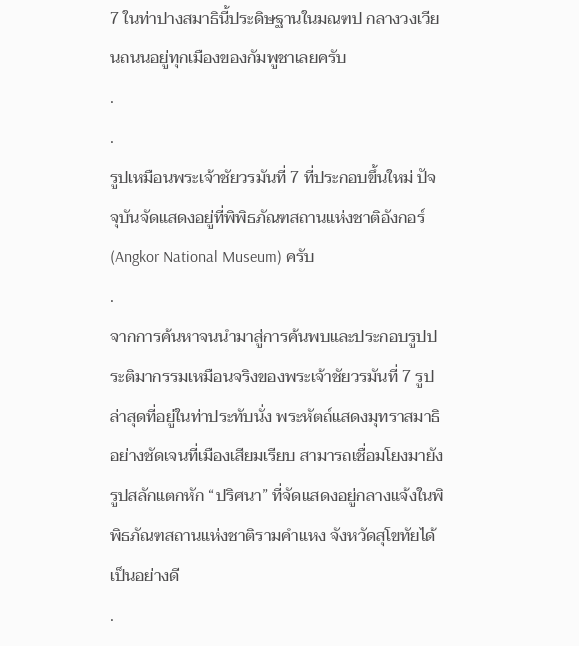7 ในท่าปางสมาธินี้ประดิษฐานในมณฑป กลางวงเวียนถนนอยู่ทุกเมืองของกัมพูชาเลยครับ
.
.
รูปเหมือนพระเจ้าชัยวรมันที่ 7 ที่ประกอบขึ้นใหม่ ปัจจุบันจัดแสดงอยู่ที่พิพิธภัณฑสถานแห่งชาติอังกอร์ (Angkor National Museum) ครับ
.
จากการค้นหาจนนำมาสู่การค้นพบและประกอบรูปประติมากรรมเหมือนจริงของพระเจ้าชัยวรมันที่ 7 รูปล่าสุดที่อยู่ในท่าประทับนั่ง พระหัตถ์แสดงมุทราสมาธิอย่างชัดเจนที่เมืองเสียมเรียบ สามารถเชื่อมโยงมายังรูปสลักแตกหัก “ปริศนา” ที่จัดแสดงอยู่กลางแจ้งในพิพิธภัณฑสถานแห่งชาติรามคำแหง จังหวัดสุโขทัยได้เป็นอย่างดี
.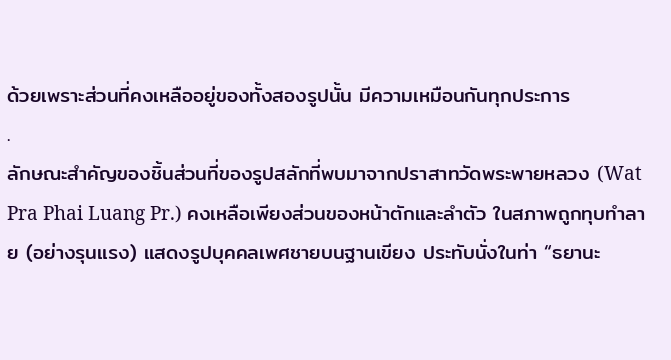ด้วยเพราะส่วนที่คงเหลืออยู่ของทั้งสองรูปนั้น มีความเหมือนกันทุกประการ
.
ลักษณะสำคัญของชิ้นส่วนที่ของรูปสลักที่พบมาจากปราสาทวัดพระพายหลวง (Wat Pra Phai Luang Pr.) คงเหลือเพียงส่วนของหน้าตักและลำตัว ในสภาพถูกทุบทำลาย (อย่างรุนแรง) แสดงรูปบุคคลเพศชายบนฐานเขียง ประทับนั่งในท่า “ธยานะ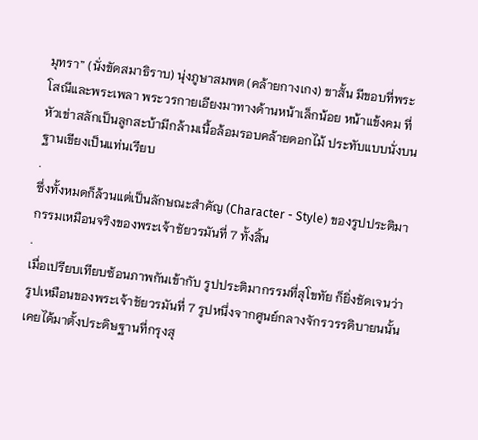มุทรา” (นั่งขัดสมาธิราบ) นุ่งภูษาสมพต (คล้ายกางเกง) ขาสั้น มีขอบที่พระโสณีและพระเพลา พระวรกายเอียงมาทางด้านหน้าเล็กน้อย หน้าแข้งคม ที่หัวเข่าสลักเป็นลูกสะบ้ามีกล้ามเนื้อล้อมรอบคล้ายดอกไม้ ประทับแบบนั่งบนฐานเขียงเป็นแท่นเรียบ
.
ซึ่งทั้งหมดก็ล้วนแต่เป็นลักษณะสำคัญ (Character - Style) ของรูปประติมากรรมเหมือนจริงของพระเจ้าชัยวรมันที่ 7 ทั้งสิ้น
.
เมื่อเปรียบเทียบซ้อนภาพกันเข้ากับ รูปประติมากรรมที่สุโขทัย ก็ยิ่งชัดเจนว่า รูปเหมือนของพระเจ้าชัยวรมันที่ 7 รูปหนึ่งจากศูนย์กลางจักรวรรดิบายนนั้น เคยได้มาตั้งประดิษฐานที่กรุงสุ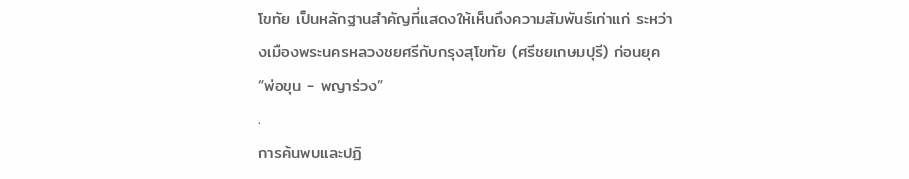โขทัย เป็นหลักฐานสำคัญที่แสดงให้เห็นถึงความสัมพันธ์เก่าแก่ ระหว่างเมืองพระนครหลวงชยศรีกับกรุงสุโขทัย (ศรีชยเกษมปุรี) ก่อนยุค “พ่อขุน - พญาร่วง”
.
การค้นพบและปฏิ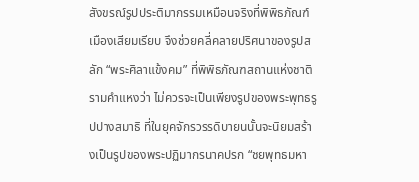สังขรณ์รูปประติมากรรมเหมือนจริงที่พิพิธภัณฑ์เมืองเสียมเรียบ จึงช่วยคลี่คลายปริศนาของรูปสลัก “พระศิลาแข้งคม” ที่พิพิธภัณฑสถานแห่งชาติรามคำแหงว่า ไม่ควรจะเป็นเพียงรูปของพระพุทธรูปปางสมาธิ ที่ในยุคจักรวรรดิบายนนั้นจะนิยมสร้างเป็นรูปของพระปฏิมากรนาคปรก “ชยพุทธมหา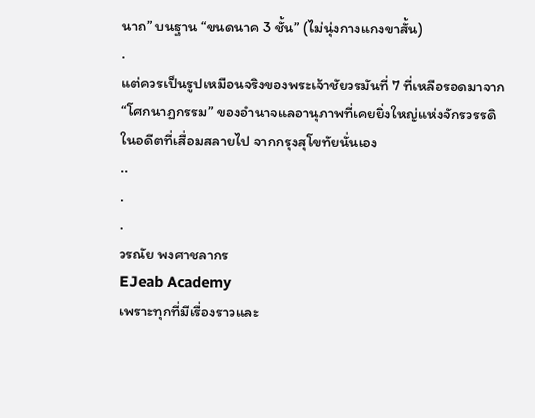นาถ” บนฐาน “ขนดนาค 3 ชั้น” (ไม่นุ่งกางแกงขาสั้น)
.
แต่ควรเป็นรูปเหมือนจริงของพระเจ้าชัยวรมันที่ 7 ที่เหลือรอดมาจาก “โศกนาฏกรรม” ของอำนาจแลอานุภาพที่เคยยิ่งใหญ่แห่งจักรวรรดิในอดีตที่เสื่อมสลายไป จากกรุงสุโขทัยนั่นเอง
..
.
.
วรณัย พงศาชลากร
EJeab Academy
เพราะทุกที่มีเรื่องราวและ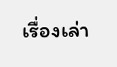เรื่องเล่า